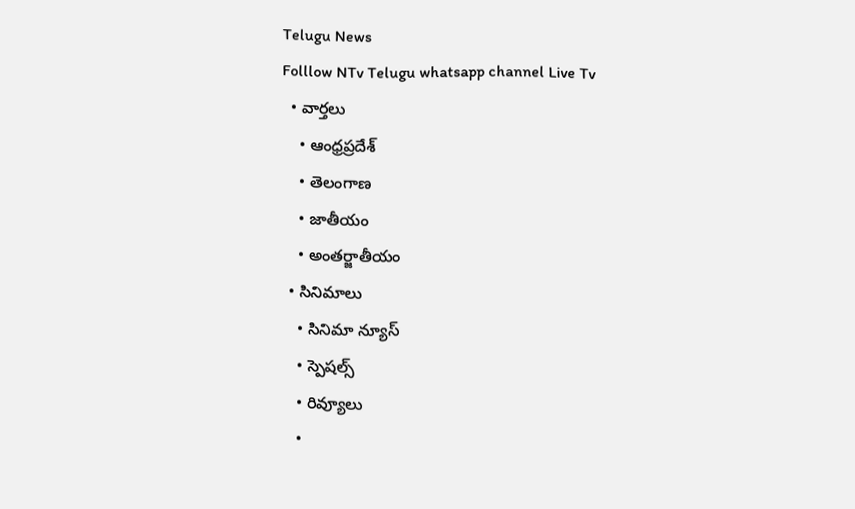Telugu News
Folllow NTv Telugu whatsapp channel Live Tv
  • వార్తలు
    • ఆంధ్రప్రదేశ్
    • తెలంగాణ
    • జాతీయం
    • అంతర్జాతీయం
  • సినిమాలు
    • సినిమా న్యూస్
    • స్పెషల్స్
    • రివ్యూలు
    •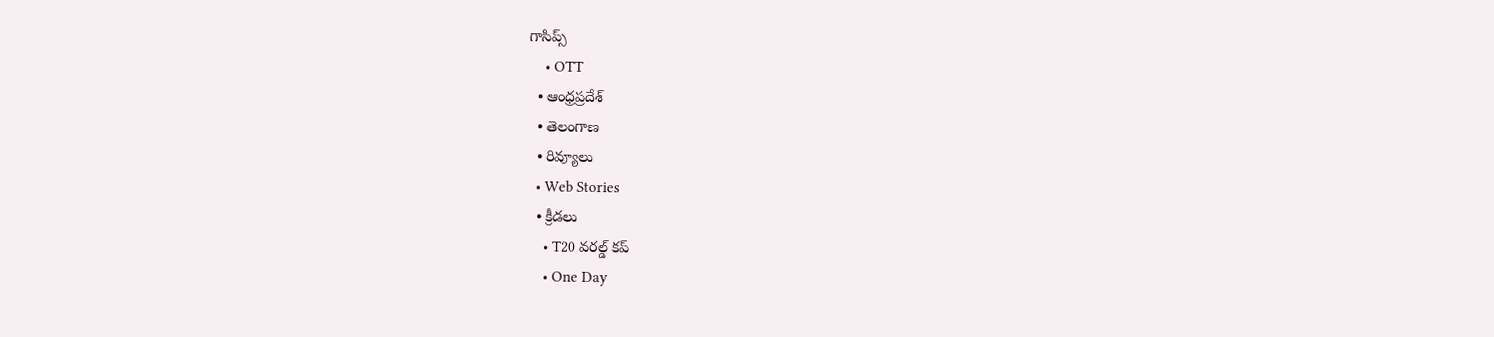గాసిప్స్
    • OTT
  • ఆంధ్రప్రదేశ్
  • తెలంగాణ
  • రివ్యూలు
  • Web Stories
  • క్రీడలు
    • T20 వరల్డ్ కప్
    • One Day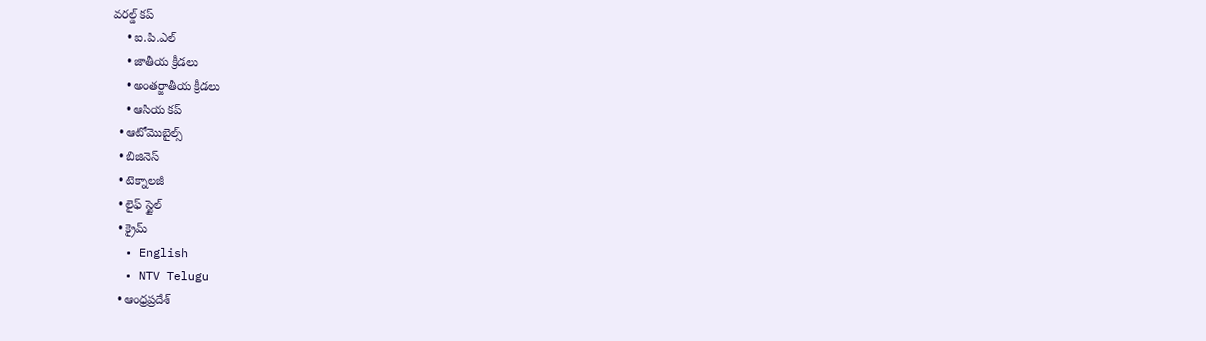వరల్డ్ కప్
    • ఐ.పి.ఎల్
    • జాతీయ క్రీడలు
    • అంతర్జాతీయ క్రీడలు
    • ఆసియ కప్
  • ఆటోమొబైల్స్
  • బిజినెస్‌
  • టెక్నాలజీ
  • లైఫ్ స్టైల్
  • క్రైమ్
  • English
  • NTV Telugu
  • ఆంధ్రప్రదేశ్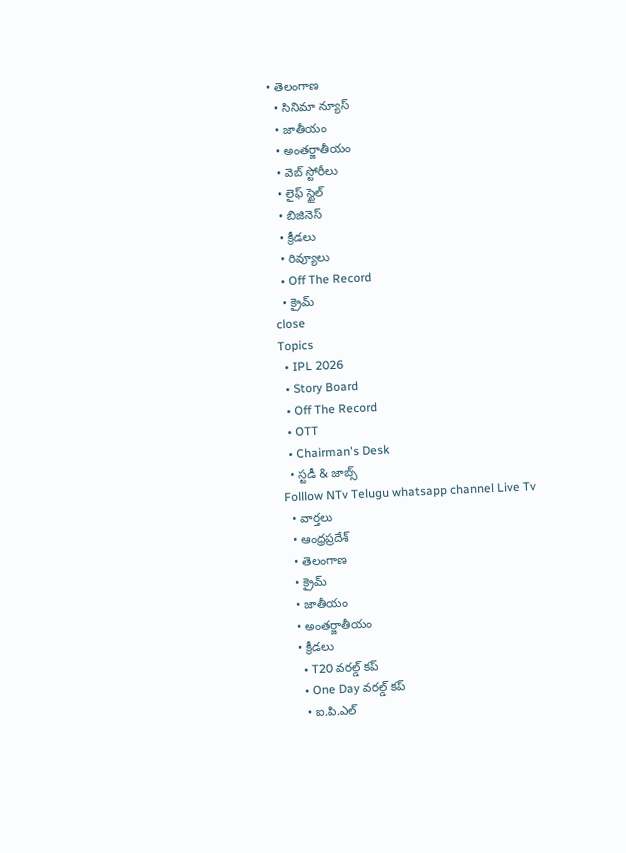• తెలంగాణ
  • సినిమా న్యూస్
  • జాతీయం
  • అంతర్జాతీయం
  • వెబ్ స్టోరీలు
  • లైఫ్ స్టైల్
  • బిజినెస్‌
  • క్రీడలు
  • రివ్యూలు
  • Off The Record
  • క్రైమ్
close
Topics
  • IPL 2026
  • Story Board
  • Off The Record
  • OTT
  • Chairman's Desk
  • స్టడీ & జాబ్స్
Folllow NTv Telugu whatsapp channel Live Tv
  • వార్తలు
  • ఆంధ్రప్రదేశ్
  • తెలంగాణ
  • క్రైమ్
  • జాతీయం
  • అంతర్జాతీయం
  • క్రీడలు
    • T20 వరల్డ్ కప్
    • One Day వరల్డ్ కప్
    • ఐ.పి.ఎల్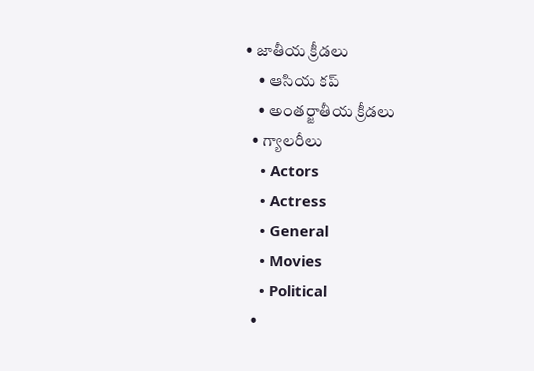• జాతీయ క్రీడలు
    • ఆసియ కప్
    • అంతర్జాతీయ క్రీడలు
  • గ్యాలరీలు
    • Actors
    • Actress
    • General
    • Movies
    • Political
  •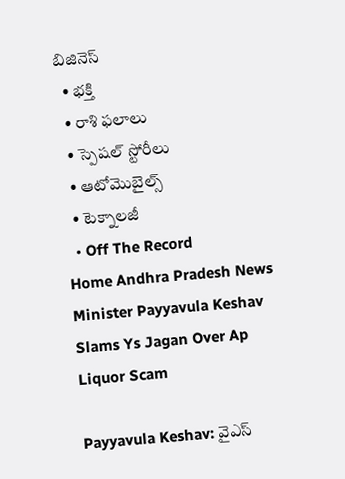బిజినెస్‌
  • భక్తి
  • రాశి ఫలాలు
  • స్పెషల్‌ స్టోరీలు
  • ఆటోమొబైల్స్
  • టెక్నాలజీ
  • Off The Record
Home Andhra Pradesh News Minister Payyavula Keshav Slams Ys Jagan Over Ap Liquor Scam

Payyavula Keshav: వైఎస్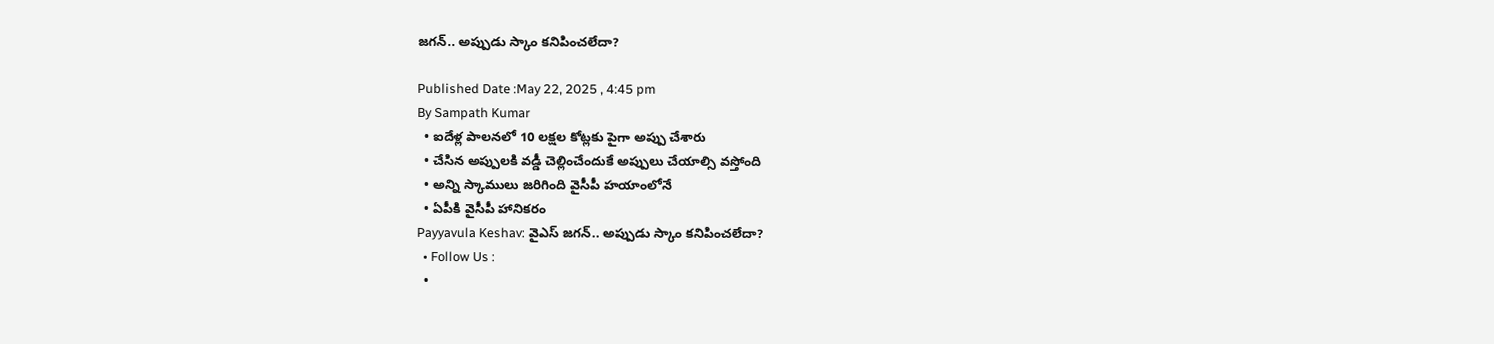జగన్.. అప్పుడు స్కాం కనిపించలేదా?

Published Date :May 22, 2025 , 4:45 pm
By Sampath Kumar
  • ఐదేళ్ల పాలనలో 10 లక్షల కోట్లకు పైగా అప్పు చేశారు
  • చేసిన అప్పులకి వడ్డీ చెల్లించేందుకే అప్పులు చేయాల్సి వస్తోంది
  • అన్ని స్కాములు జరిగింది వైసీపీ హయాంలోనే
  • ఏపీకి వైసీపీ హానికరం
Payyavula Keshav: వైఎస్ జగన్.. అప్పుడు స్కాం కనిపించలేదా?
  • Follow Us :
  •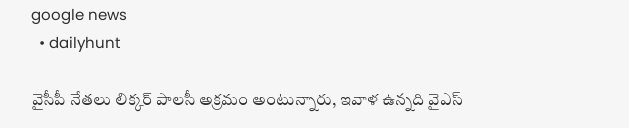google news
  • dailyhunt

వైసీపీ నేతలు లిక్కర్ పాలసీ అక్రమం అంటున్నారు, ఇవాళ ఉన్నది వైఎస్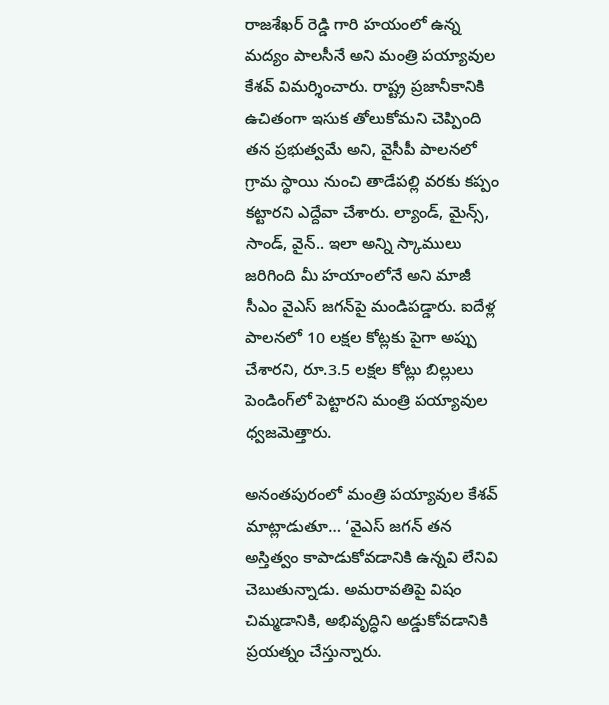రాజశేఖర్ రెడ్డి గారి హయంలో ఉన్న మద్యం పాలసీనే అని మంత్రి పయ్యావుల కేశవ్ విమర్శించారు. రాష్ట్ర ప్రజానీకానికి ఉచితంగా ఇసుక తోలుకోమని చెప్పింది తన ప్రభుత్వమే అని, వైసీపీ పాలనలో గ్రామ స్థాయి నుంచి తాడేపల్లి వరకు కప్పం కట్టారని ఎద్దేవా చేశారు. ల్యాండ్, మైన్స్, సాండ్, వైన్.. ఇలా అన్ని స్కాములు జరిగింది మీ హయాంలోనే అని మాజీ సీఎం వైఎస్ జగన్‌పై మండిపడ్డారు. ఐదేళ్ల పాలనలో 10 లక్షల కోట్లకు పైగా అప్పు చేశారని, రూ.3.5 లక్షల కోట్లు బిల్లులు పెండింగ్‌లో పెట్టారని మంత్రి పయ్యావుల ధ్వజమెత్తారు.

అనంతపురంలో మంత్రి పయ్యావుల కేశవ్ మాట్లాడుతూ… ‘వైఎస్ జగన్ తన అస్తిత్వం కాపాడుకోవడానికి ఉన్నవి లేనివి చెబుతున్నాడు. అమరావతిపై విషం చిమ్మడానికి, అభివృద్ధిని అడ్డుకోవడానికి ప్రయత్నం చేస్తున్నారు.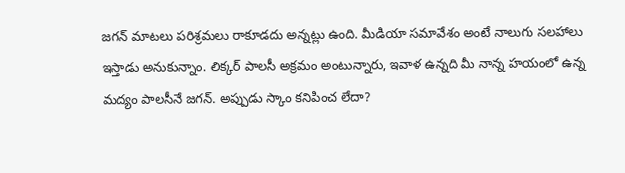జగన్ మాటలు పరిశ్రమలు రాకూడదు అన్నట్లు ఉంది. మీడియా సమావేశం అంటే నాలుగు సలహాలు ఇస్తాడు అనుకున్నాం. లిక్కర్ పాలసీ అక్రమం అంటున్నారు, ఇవాళ ఉన్నది మీ నాన్న హయంలో ఉన్న మద్యం పాలసీనే జగన్. అప్పుడు స్కాం కనిపించ లేదా?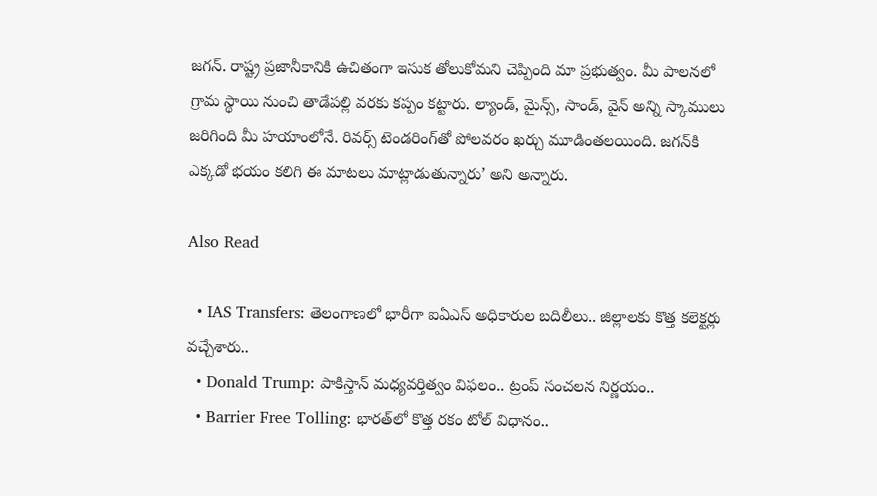జగన్. రాష్ట్ర ప్రజానీకానికి ఉచితంగా ఇసుక తోలుకోమని చెప్పింది మా ప్రభుత్వం. మీ పాలనలో గ్రామ స్థాయి నుంచి తాడేపల్లి వరకు కప్పం కట్టారు. ల్యాండ్, మైన్స్, సాండ్, వైన్ అన్ని స్కాములు జరిగింది మీ హయాంలోనే. రివర్స్ టెండరింగ్‌తో పోలవరం ఖర్చు మూడింతలయింది. జగన్‌కి ఎక్కడో భయం కలిగి ఈ మాటలు మాట్లాడుతున్నారు’ అని అన్నారు.

Also Read

  • IAS Transfers: తెలంగాణలో భారీగా ఐఏఎస్‌ అధికారుల బదిలీలు.. జిల్లాలకు కొత్త కలెక్టర్లు వచ్చేశారు..
  • Donald Trump: పాకిస్తాన్ మధ్యవర్తిత్వం విఫలం.. ట్రంప్ సంచలన నిర్ణయం..
  • Barrier Free Tolling: భారత్‌లో కొత్త రకం టోల్ విధానం..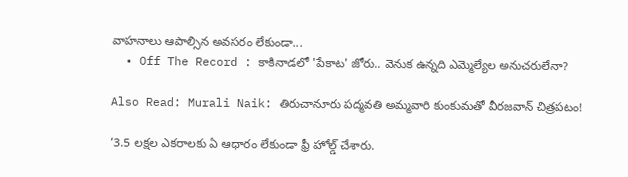వాహనాలు ఆపాల్సిన అవసరం లేకుండా...
  • Off The Record : కాకినాడలో 'పేకాట' జోరు.. వెనుక ఉన్నది ఎమ్మెల్యేల అనుచరులేనా?

Also Read: Murali Naik: తిరుచానూరు పద్మవతి అమ్మవారి కుంకుమతో వీరజవాన్ చిత్రపటం!

‘3.5 లక్షల ఎకరాలకు ఏ ఆధారం లేకుండా ఫ్రీ హోల్డ్ చేశారు.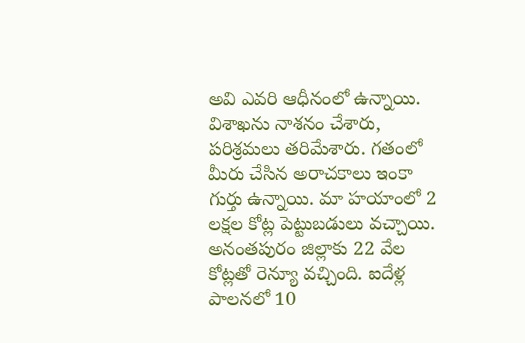అవి ఎవరి ఆధీనంలో ఉన్నాయి. విశాఖను నాశనం చేశారు, పరిశ్రమలు తరిమేశారు. గతంలో మీరు చేసిన అరాచకాలు ఇంకా గుర్తు ఉన్నాయి. మా హయాంలో 2 లక్షల కోట్ల పెట్టుబడులు వచ్చాయి. అనంతపురం జిల్లాకు 22 వేల కోట్లతో రెన్యూ వచ్చింది. ఐదేళ్ల పాలనలో 10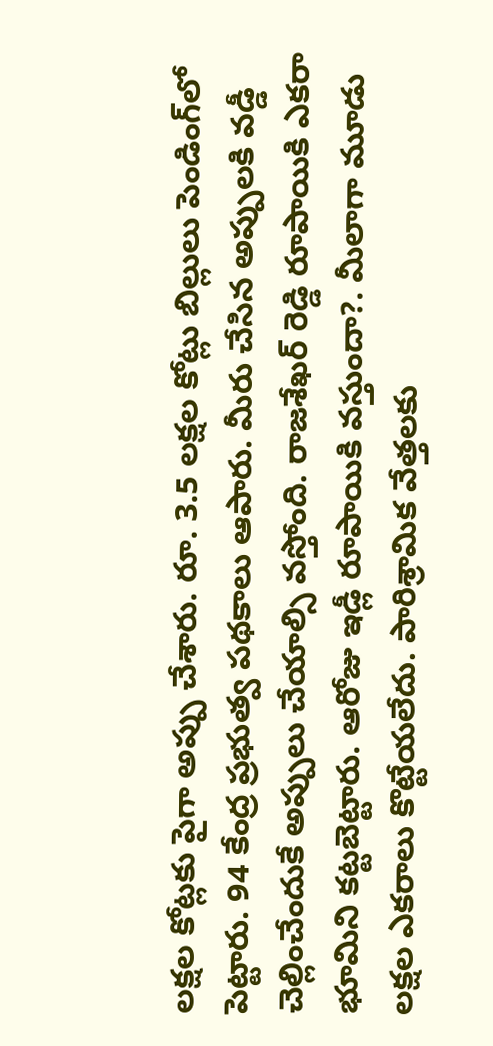లక్షల కోట్లకు పైగా అప్పు చేశారు. రూ. 3.5 లక్షల కోట్లు బిల్లులు పెండింగ్‌లో పెట్టారు. 94 కేంద్ర ప్రభుత్వ పథకాలు ఆపారు. మీరు చేసిన అప్పులకి వడ్డీ చెల్లించేందుకే అప్పులు చేయాల్సి వస్తోంది. రాజశేఖర్ రెడ్డి రూపాయికి ఎకరా భూమిని కట్టబెట్టారు. ఆరోజు ఇడ్లీ రూపాయికి వస్తుందా?. మీలాగా మూడు లక్షల ఎకరాలు కొట్టేయలేదు. పారిశ్రామిక వేత్తలకు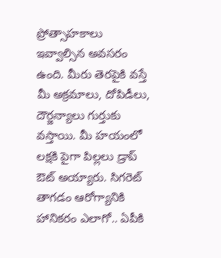ప్రోత్సాహకాలు ఇవ్వాల్సిన అవసరం ఉంది. మీరు తెరపైకి వస్తే మీ అక్రమాలు, దోపిడీలు, దౌర్జన్యాలు గుర్తుకు వస్తాయి. మీ హయంలో లక్షకి పైగా పిల్లలు డ్రాప్ ఔట్ అయ్యారు. సిగరెట్ తాగడం ఆరోగ్యానికి హానికరం ఎలాగో.. ఏపీకి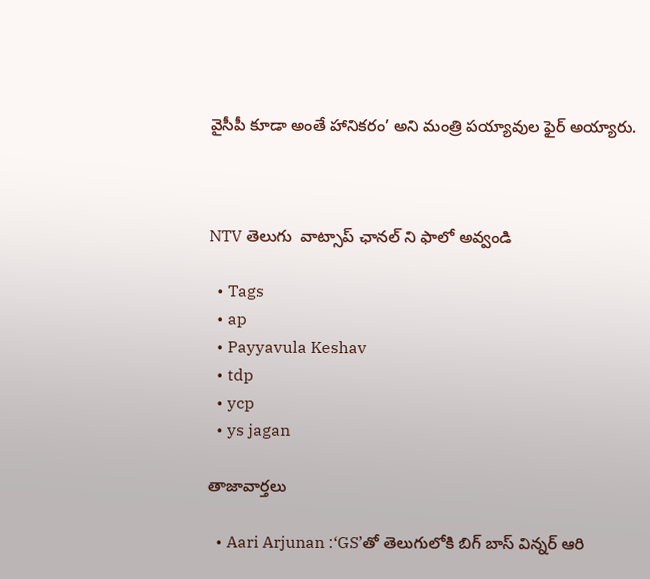వైసీపీ కూడా అంతే హానికరం’ అని మంత్రి పయ్యావుల ఫైర్ అయ్యారు.



NTV తెలుగు  వాట్సాప్ ఛానల్ ని ఫాలో అవ్వండి

  • Tags
  • ap
  • Payyavula Keshav
  • tdp
  • ycp
  • ys jagan

తాజావార్తలు

  • Aari Arjunan :‘GS’తో తెలుగులోకి బిగ్ బాస్ విన్నర్ ఆరి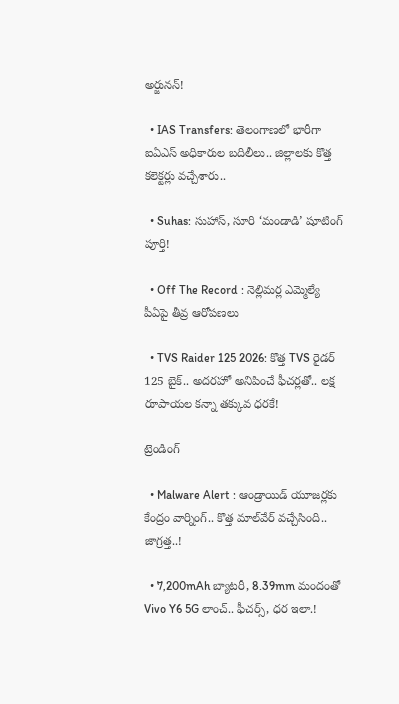అర్జునన్!

  • IAS Transfers: తెలంగాణలో భారీగా ఐఏఎస్‌ అధికారుల బదిలీలు.. జిల్లాలకు కొత్త కలెక్టర్లు వచ్చేశారు..

  • Suhas: సుహాస్, సూరి ‘మండాడి’ షూటింగ్ పూర్తి!

  • Off The Record : నెల్లిమర్ల ఎమ్మెల్యే పీఏపై తీవ్ర ఆరోపణలు

  • TVS Raider 125 2026: కొత్త TVS రైడర్ 125 బైక్.. అదరహో అనిపించే ఫీచర్లతో.. లక్ష రూపాయల కన్నా తక్కువ ధరకే!

ట్రెండింగ్‌

  • Malware Alert : ఆండ్రాయిడ్ యూజర్లకు కేంద్రం వార్నింగ్.. కొత్త మాల్‌వేర్ వచ్చేసింది.. జాగ్రత్త..!

  • 7,200mAh బ్యాటరీ, 8.39mm మందంతో Vivo Y6 5G లాంచ్.. ఫీచర్స్, ధర ఇలా.!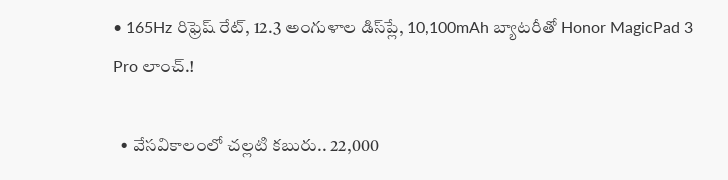• 165Hz రిఫ్రెష్ రేట్‌, 12.3 అంగుళాల డిస్‌ప్లే, 10,100mAh బ్యాటరీతో Honor MagicPad 3 Pro లాంచ్.!

  • వేసవికాలంలో చల్లటి కబురు.. 22,000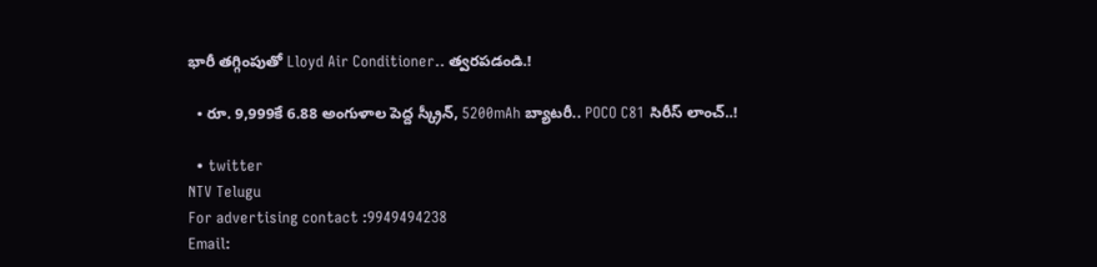భారీ తగ్గింపుతో Lloyd Air Conditioner.. త్వరపడండి.!

  • రూ. 9,999కే 6.88 అంగుళాల పెద్ద స్క్రీన్, 5200mAh బ్యాటరీ.. POCO C81 సిరీస్ లాంచ్..!

  • twitter
NTV Telugu
For advertising contact :9949494238
Email: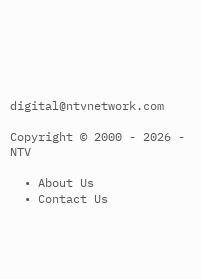digital@ntvnetwork.com

Copyright © 2000 - 2026 - NTV

  • About Us
  • Contact Us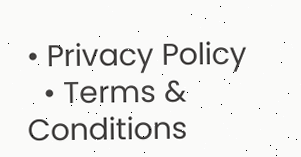• Privacy Policy
  • Terms & Conditions